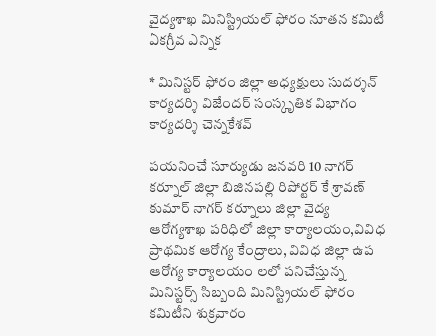వైద్యశాఖ మినిస్ట్రియల్ ఫోరం నూతన కమిటీ ఏకగ్రీవ ఎన్నిక

* మినిస్టర్ ఫోరం జిల్లా అధ్యక్షులు సుదర్శన్ కార్యదర్శి విజేందర్ సంస్కృతిక విభాగం కార్యదర్శి చెన్నకేశవ్

పయనించే సూర్యుడు జనవరి 10 నాగర్ కర్నూల్ జిల్లా బిజినపల్లి రిపోర్టర్ కే శ్రావణ్ కుమార్ నాగర్ కర్నూలు జిల్లా వైద్య ఆరోగ్యశాఖ పరిధిలో జిల్లా కార్యాలయం,వివిధ ప్రాథమిక ఆరోగ్య కేంద్రాలు, వివిధ జిల్లా ఉప ఆరోగ్య కార్యాలయం లలో పనిచేస్తున్న మినిస్టర్స్ సిబ్బంది మినిస్ట్రియల్ ఫోరం కమిటీని శుక్రవారం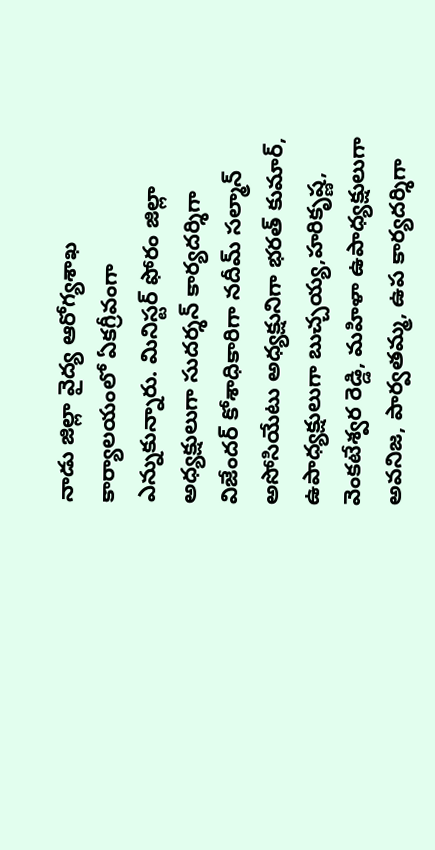నాడు జిల్లా వైద్య ఆరోగ్యశాఖ కార్యాలయంలో ఏకగ్రీవంగా ఎన్నుకున్నారు. మినిస్టర్ ఫోరం జిల్లా అధ్యక్షులుగా సుదర్శన్ కార్యదర్శిగా విజేందర్ కోశాధికారిగా నదీమ్ సల్మాన్ అసోసియేటు అధ్యక్షునిగా భరత్ కుమార్, ఉపాధ్యక్షులుగా బుచ్చయ్య,హరికృష్ణ, వెంకటేశ్వర రెడ్డి, మహిళా ఉపాధ్యక్షులుగా అవనిజ, పార్వతమ్మ, ఉప కార్యదర్శిగా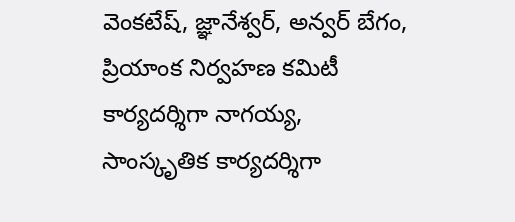వెంకటేష్, జ్ఞానేశ్వర్, అన్వర్ బేగం, ప్రియాంక నిర్వహణ కమిటీ కార్యదర్శిగా నాగయ్య, సాంస్కృతిక కార్యదర్శిగా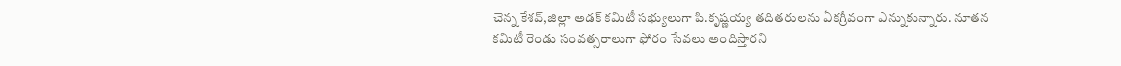చెన్న కేశవ్,జిల్లా అడక్ కమిటీ సభ్యులుగా పి.కృష్ణయ్య తదితరులను ఏకగ్రీవంగా ఎన్నుకున్నారు. నూతన కమిటీ రెండు సంవత్సరాలుగా ఫోరం సేవలు అందిస్తారని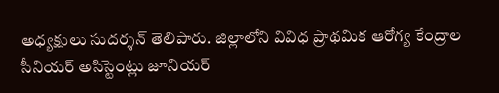అధ్యక్షులు సుదర్శన్ తెలిపారు. జిల్లాలోని వివిధ ప్రాథమిక ఆరోగ్య కేంద్రాల సీనియర్ అసిస్టెంట్లు జూనియర్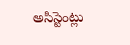అసిస్టెంట్లు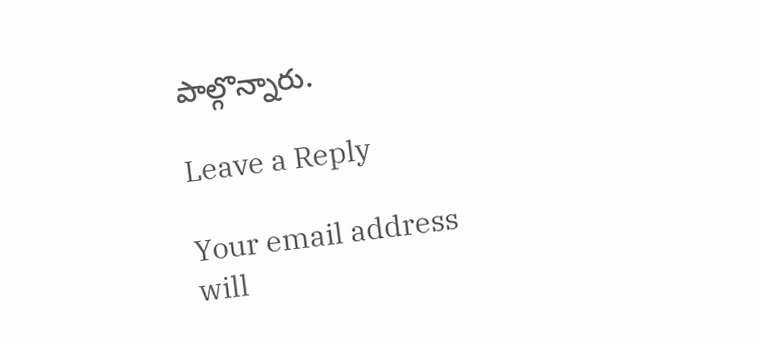పాల్గొన్నారు.

Leave a Reply

Your email address will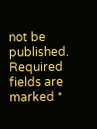not be published. Required fields are marked *